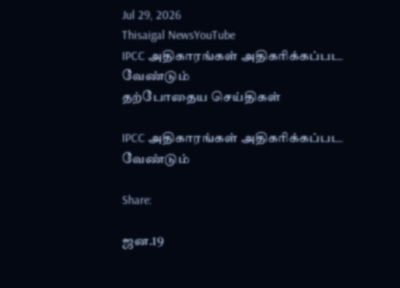Jul 29, 2026
Thisaigal NewsYouTube
IPCC அதிகாரங்கள் அதிகரிக்கப்பட வேண்டும்
தற்போதைய செய்திகள்

IPCC அதிகாரங்கள் அதிகரிக்கப்பட வேண்டும்

Share:

ஜன.19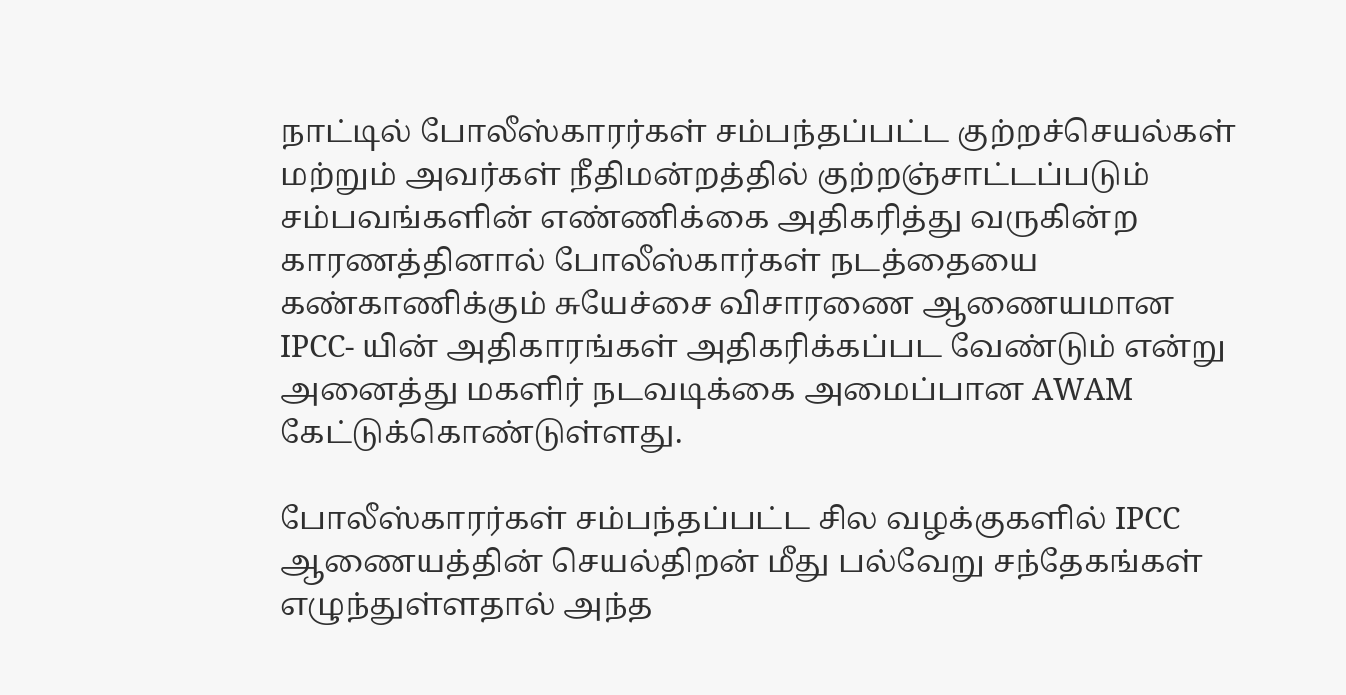நாட்டில் போலீஸ்காரர்கள் சம்பந்தப்பட்ட குற்றச்செயல்கள் மற்றும் அவர்கள் நீதிமன்றத்தில் குற்றஞ்சாட்டப்படும் சம்பவங்களின் எண்ணிக்கை அதிகரித்து வருகின்ற காரணத்தினால் போலீஸ்கார்கள் நடத்தையை கண்காணிக்கும் சுயேச்சை விசாரணை ஆணையமான IPCC- யின் அதிகாரங்கள் அதிகரிக்கப்பட வேண்டும் என்று அனைத்து மகளிர் நடவடிக்கை அமைப்பான AWAM கேட்டுக்கொண்டுள்ளது.

போலீஸ்காரர்கள் சம்பந்தப்பட்ட சில வழக்குகளில் IPCC ஆணையத்தின் செயல்திறன் மீது பல்வேறு சந்தேகங்கள் எழுந்துள்ளதால் அந்த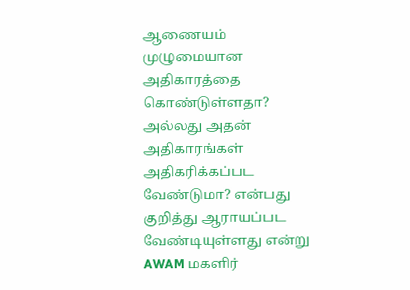ஆணையம் முழுமையான அதிகாரத்தை கொண்டுள்ளதா? அல்லது அதன் அதிகாரங்கள் அதிகரிக்கப்பட வேண்டுமா? என்பது குறித்து ஆராயப்பட வேண்டியுள்ளது என்று AWAM மகளிர்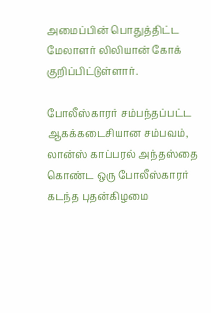அமைப்பின் பொதுத்திட்ட மேலாளர் லிலியான் கோக் குறிப்பிட்டுள்ளார்.

போலீஸ்காரர் சம்பந்தப்பட்ட ஆகக்கடைசியான சம்பவம், லான்ஸ் காப்பரல் அந்தஸ்தை கொண்ட ஒரு போலீஸ்காரர் கடந்த புதன்கிழமை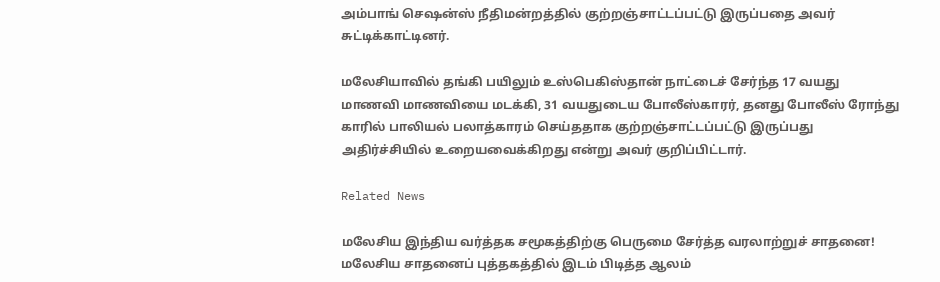அம்பாங் செஷன்ஸ் நீதிமன்றத்தில் குற்றஞ்சாட்டப்பட்டு இருப்பதை அவர் சுட்டிக்காட்டினர்.

மலேசியாவில் தங்கி பயிலும் உஸ்பெகிஸ்தான் நாட்டைச் சேர்ந்த 17 வயது மாணவி மாணவியை மடக்கி, 31 வயதுடைய போலீஸ்காரர், தனது போலீஸ் ரோந்து காரில் பாலியல் பலாத்காரம் செய்ததாக குற்றஞ்சாட்டப்பட்டு இருப்பது அதிர்ச்சியில் உறையவைக்கிறது என்று அவர் குறிப்பிட்டார்.

Related News

மலேசிய இந்திய வர்த்தக சமூகத்திற்கு பெருமை சேர்த்த வரலாற்றுச் சாதனை! மலேசிய சாதனைப் புத்தகத்தில் இடம் பிடித்த ஆலம்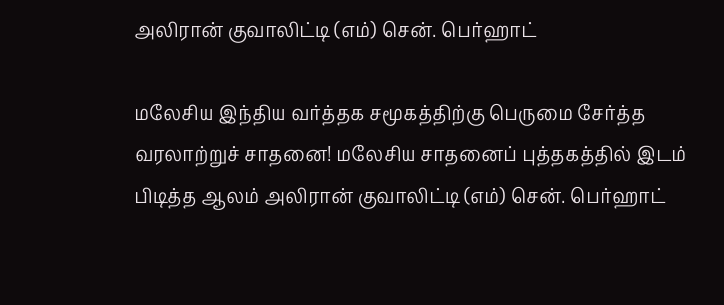அலிரான் குவாலிட்டி (எம்) சென். பெர்ஹாட்

மலேசிய இந்திய வர்த்தக சமூகத்திற்கு பெருமை சேர்த்த வரலாற்றுச் சாதனை! மலேசிய சாதனைப் புத்தகத்தில் இடம் பிடித்த ஆலம் அலிரான் குவாலிட்டி (எம்) சென். பெர்ஹாட்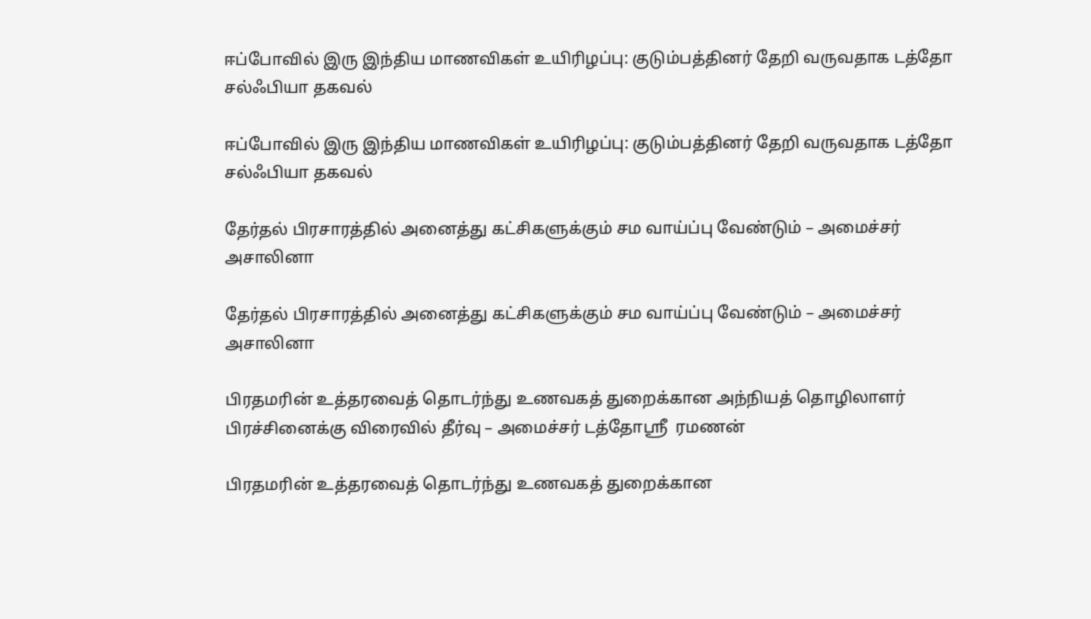ஈப்போவில் இரு இந்திய மாணவிகள் உயிரிழப்பு: குடும்பத்தினர் தேறி வருவதாக டத்தோ சல்ஃபியா தகவல்

ஈப்போவில் இரு இந்திய மாணவிகள் உயிரிழப்பு: குடும்பத்தினர் தேறி வருவதாக டத்தோ சல்ஃபியா தகவல்

தேர்தல் பிரசாரத்தில் அனைத்து கட்சிகளுக்கும் சம வாய்ப்பு வேண்டும் – அமைச்சர் அசாலினா

தேர்தல் பிரசாரத்தில் அனைத்து கட்சிகளுக்கும் சம வாய்ப்பு வேண்டும் – அமைச்சர் அசாலினா

பிரதமரின் உத்தரவைத் தொடர்ந்து உணவகத் துறைக்கான அந்நியத் தொழிலாளர் பிரச்சினைக்கு விரைவில் தீர்வு – அமைச்சர் டத்தோஸ்ரீ  ரமணன்

பிரதமரின் உத்தரவைத் தொடர்ந்து உணவகத் துறைக்கான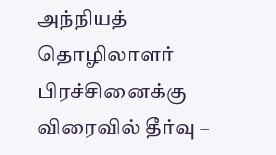அந்நியத் தொழிலாளர் பிரச்சினைக்கு விரைவில் தீர்வு –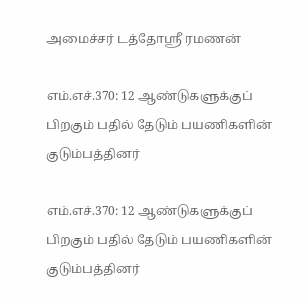அமைச்சர் டத்தோஸ்ரீ ரமணன்

எம்.எச்.370: 12 ஆண்டுகளுக்குப் பிறகும் பதில் தேடும் பயணிகளின் குடும்பத்தினர்

எம்.எச்.370: 12 ஆண்டுகளுக்குப் பிறகும் பதில் தேடும் பயணிகளின் குடும்பத்தினர்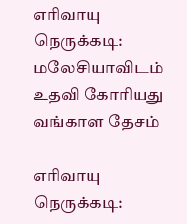எரிவாயு நெருக்கடி: மலேசியாவிடம் உதவி கோரியது வங்காள தேசம்

எரிவாயு நெருக்கடி: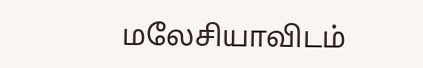மலேசியாவிடம்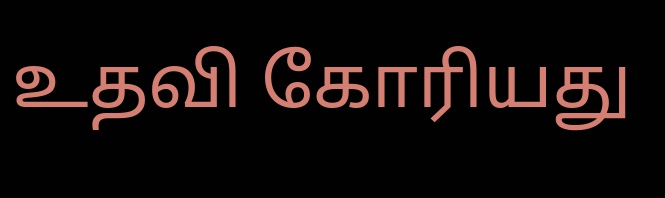உதவி கோரியது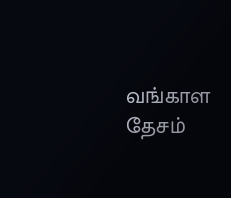வங்காள தேசம்